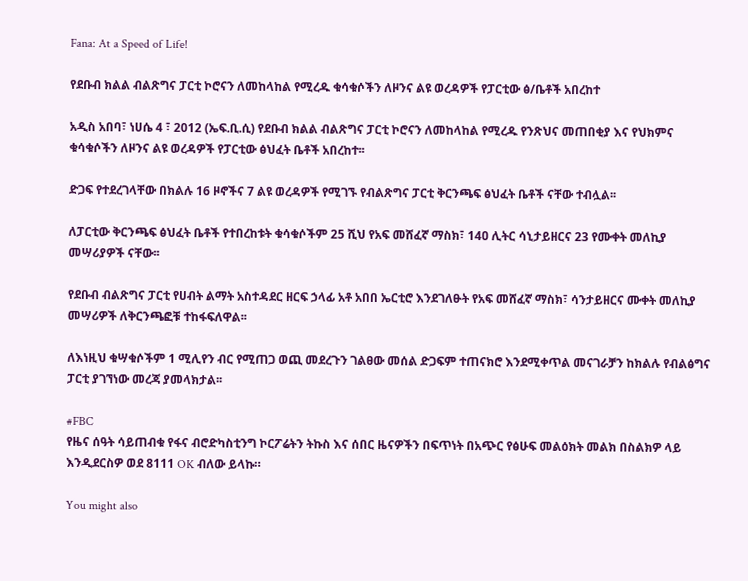Fana: At a Speed of Life!

የደቡብ ክልል ብልጽግና ፓርቲ ኮሮናን ለመከላከል የሚረዱ ቁሳቁሶችን ለዞንና ልዩ ወረዳዎች የፓርቲው ፅ/ቤቶች አበረከተ

አዲስ አበባ፣ ነሀሴ 4 ፣ 2012 (ኤፍ.ቢ.ሲ) የደቡብ ክልል ብልጽግና ፓርቲ ኮሮናን ለመከላከል የሚረዱ የንጽህና መጠበቂያ እና የህክምና ቁሳቁሶችን ለዞንና ልዩ ወረዳዎች የፓርቲው ፅህፈት ቤቶች አበረከተ፡፡

ድጋፍ የተደረገላቸው በክልሉ 16 ዞኖችና 7 ልዩ ወረዳዎች የሚገኙ የብልጽግና ፓርቲ ቅርንጫፍ ፅህፈት ቤቶች ናቸው ተብሏል፡፡

ለፓርቲው ቅርንጫፍ ፅህፈት ቤቶች የተበረከቱት ቁሳቁሶችም 25 ሺህ የአፍ መሸፈኛ ማስክ፣ 14ዐ ሊትር ሳኒታይዘርና 23 የሙቀት መለኪያ መሣሪያዎች ናቸው፡፡

የደቡብ ብልጽግና ፓርቲ የሀብት ልማት አስተዳደር ዘርፍ ኃላፊ አቶ አበበ ኤርቲሮ እንደገለፁት የአፍ መሸፈኛ ማስክ፣ ሳንታይዘርና ሙቀት መለኪያ መሣሪዎች ለቅርንጫፎቹ ተከፋፍለዋል፡፡

ለእነዚህ ቁሣቁሶችም 1 ሚሊየን ብር የሚጠጋ ወጪ መደረጉን ገልፀው መሰል ድጋፍም ተጠናክሮ እንደሚቀጥል መናገራቻን ከክልሉ የብልፅግና ፓርቲ ያገኘነው መረጃ ያመላክታል፡፡

#FBC
የዜና ሰዓት ሳይጠብቁ የፋና ብሮድካስቲንግ ኮርፖሬትን ትኩስ እና ሰበር ዜናዎችን በፍጥነት በአጭር የፅሁፍ መልዕክት መልክ በስልክዎ ላይ እንዲደርስዎ ወደ 8111 OK ብለው ይላኩ።

You might also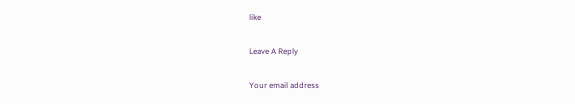like

Leave A Reply

Your email address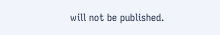will not be published.